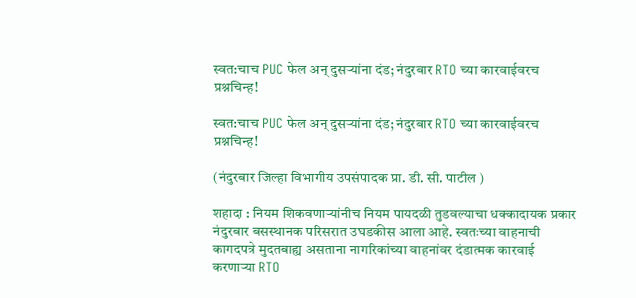स्वत:चाच PUC फेल अन् दुसऱ्यांना दंड; नंदुरबार RTO च्या कारवाईवरच प्रश्नचिन्ह!

स्वत:चाच PUC फेल अन् दुसऱ्यांना दंड; नंदुरबार RTO च्या कारवाईवरच प्रश्नचिन्ह!

(नंदुरबार जिल्हा विभागीय उपसंपादक प्रा. डी. सी. पाटील )

शहादा : नियम शिकवणाऱ्यांनीच नियम पायदळी तुडवल्याचा धक्कादायक प्रकार नंदुरबार बसस्थानक परिसरात उघडकीस आला आहे. स्वतःच्या वाहनाची कागदपत्रे मुदतबाह्य असताना नागरिकांच्या वाहनांवर दंडात्मक कारवाई करणाऱ्या RTO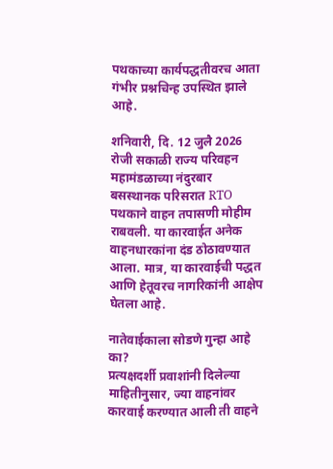पथकाच्या कार्यपद्धतीवरच आता गंभीर प्रश्नचिन्ह उपस्थित झाले आहे.

शनिवारी, दि. 12 जुलै 2026 रोजी सकाळी राज्य परिवहन महामंडळाच्या नंदुरबार बसस्थानक परिसरात RTO पथकाने वाहन तपासणी मोहीम राबवली. या कारवाईत अनेक वाहनधारकांना दंड ठोठावण्यात आला. मात्र, या कारवाईची पद्धत आणि हेतूवरच नागरिकांनी आक्षेप घेतला आहे.

नातेवाईकाला सोडणे गुन्हा आहे का?
प्रत्यक्षदर्शी प्रवाशांनी दिलेल्या माहितीनुसार, ज्या वाहनांवर कारवाई करण्यात आली ती वाहने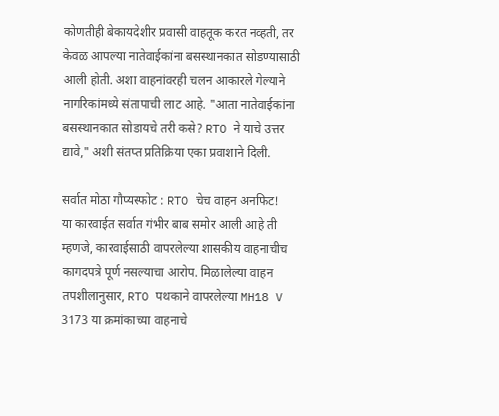कोणतीही बेकायदेशीर प्रवासी वाहतूक करत नव्हती, तर केवळ आपल्या नातेवाईकांना बसस्थानकात सोडण्यासाठी आली होती. अशा वाहनांवरही चलन आकारले गेल्याने नागरिकांमध्ये संतापाची लाट आहे. "आता नातेवाईकांना बसस्थानकात सोडायचे तरी कसे? RTO ने याचे उत्तर द्यावे," अशी संतप्त प्रतिक्रिया एका प्रवाशाने दिली.

सर्वात मोठा गौप्यस्फोट : RTO चेच वाहन अनफिट!
या कारवाईत सर्वात गंभीर बाब समोर आली आहे ती म्हणजे, कारवाईसाठी वापरलेल्या शासकीय वाहनाचीच कागदपत्रे पूर्ण नसल्याचा आरोप. मिळालेल्या वाहन तपशीलानुसार, RTO पथकाने वापरलेल्या MH18 V 3173 या क्रमांकाच्या वाहनाचे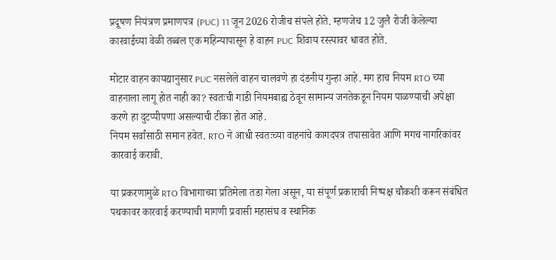प्रदूषण नियंत्रण प्रमाणपत्र (PUC) 11 जून 2026 रोजीच संपले होते. म्हणजेच 12 जुलै रोजी केलेल्या कारवाईच्या वेळी तब्बल एक महिन्यापासून हे वाहन PUC शिवाय रस्त्यावर धावत होते.

मोटार वाहन कायद्यानुसार PUC नसलेले वाहन चालवणे हा दंडनीय गुन्हा आहे. मग हाच नियम RTO च्या वाहनाला लागू होत नाही का? स्वतःची गाडी नियमबाह्य ठेवून सामान्य जनतेकडून नियम पाळण्याची अपेक्षा करणे हा दुटप्पीपणा असल्याची टीका होत आहे.
नियम सर्वांसाठी समान हवेत. RTO ने आधी स्वतःच्या वाहनांचे कागदपत्र तपासावेत आणि मगच नागरिकांवर कारवाई करावी.

या प्रकरणामुळे RTO विभागाच्या प्रतिमेला तडा गेला असून, या संपूर्ण प्रकाराची निष्पक्ष चौकशी करून संबंधित पथकावर कारवाई करण्याची मागणी प्रवासी महासंघ व स्थानिक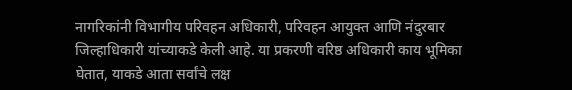नागरिकांनी विभागीय परिवहन अधिकारी, परिवहन आयुक्त आणि नंदुरबार जिल्हाधिकारी यांच्याकडे केली आहे. या प्रकरणी वरिष्ठ अधिकारी काय भूमिका घेतात, याकडे आता सर्वांचे लक्ष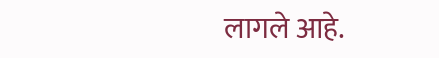लागले आहे.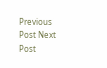Previous Post Next Post